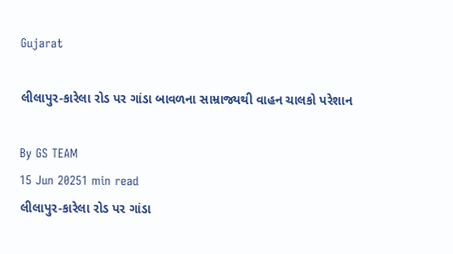Gujarat

લીલાપુર-કારેલા રોડ પર ગાંડા બાવળના સામ્રાજ્યથી વાહન ચાલકો પરેશાન

By GS TEAM
15 Jun 20251 min read
લીલાપુર-કારેલા રોડ પર ગાંડા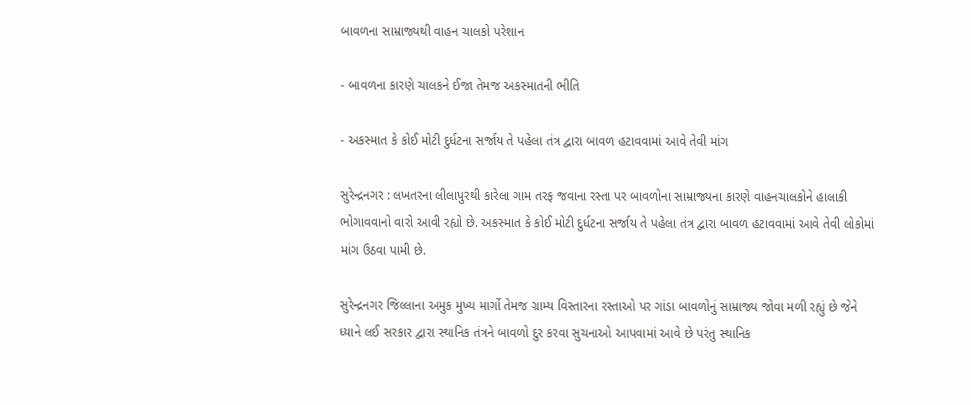બાવળના સામ્રાજ્યથી વાહન ચાલકો પરેશાન

- બાવળના કારણે ચાલકને ઈજા તેમજ અકસ્માતની ભીતિ

- અકસ્માત કે કોઈ મોટી દુર્ધટના સર્જાય તે પહેલા તંત્ર દ્વારા બાવળ હટાવવામાં આવે તેવી માંગ

સુરેન્દ્રનગર : લખતરના લીલાપુરથી કારેલા ગામ તરફ જવાના રસ્તા પર બાવળોના સામ્રાજ્યના કારણે વાહનચાલકોને હાલાકી ભોગાવવાનો વારો આવી રહ્યો છે. અકસ્માત કે કોઈ મોટી દુર્ધટના સર્જાય તે પહેલા તંત્ર દ્વારા બાવળ હટાવવામાં આવે તેવી લોકોમાં માંગ ઉઠવા પામી છે.

સુરેન્દ્રનગર જિલ્લાના અમુક મુખ્ય માર્ગો તેમજ ગ્રામ્ય વિસ્તારના રસ્તાઓ પર ગાંડા બાવળોનું સામ્રાજ્ય જોવા મળી રહ્યું છે જેને ધ્યાને લઈ સરકાર દ્વારા સ્થાનિક તંત્રને બાવળો દુર કરવા સુચનાઓ આપવામાં આવે છે પરંતુ સ્થાનિક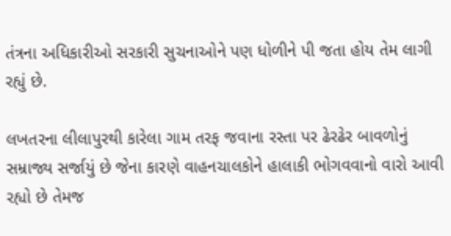તંત્રના અધિકારીઓ સરકારી સુચનાઓને પણ ધોળીને પી જતા હોય તેમ લાગી રહ્યું છે.

લખતરના લીલાપુરથી કારેલા ગામ તરફ જવાના રસ્તા પર ઢેરઢેર બાવળોનું સમ્રાજ્ય સર્જાયું છે જેના કારણે વાહનચાલકોને હાલાકી ભોગવવાનો વારો આવી રહ્યો છે તેમજ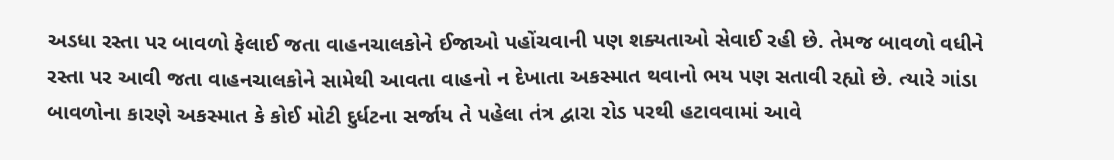અડધા રસ્તા પર બાવળો ફેલાઈ જતા વાહનચાલકોને ઈજાઓ પહોંચવાની પણ શક્યતાઓ સેવાઈ રહી છે. તેમજ બાવળો વધીને રસ્તા પર આવી જતા વાહનચાલકોને સામેથી આવતા વાહનો ન દેખાતા અકસ્માત થવાનો ભય પણ સતાવી રહ્યો છે. ત્યારે ગાંડા બાવળોના કારણે અકસ્માત કે કોઈ મોટી દુર્ધટના સર્જાય તે પહેલા તંત્ર દ્વારા રોડ પરથી હટાવવામાં આવે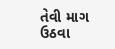તેવી માગ ઉઠવા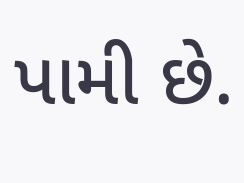પામી છે.